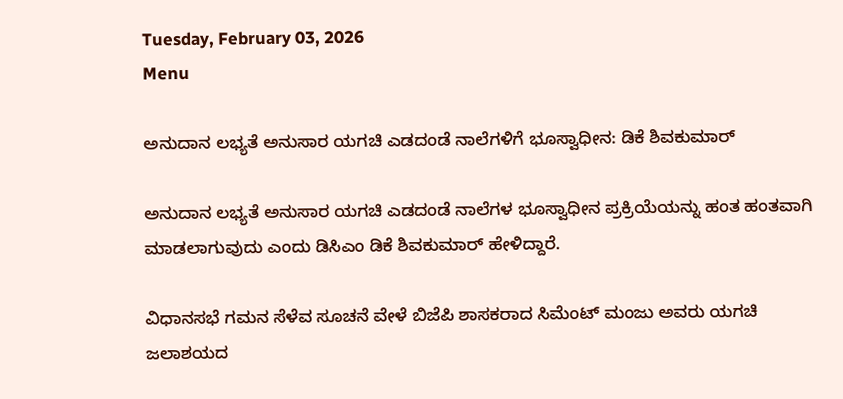Tuesday, February 03, 2026
Menu

ಅನುದಾನ ಲಭ್ಯತೆ ಅನುಸಾರ ಯಗಚಿ ಎಡದಂಡೆ ನಾಲೆಗಳಿಗೆ ಭೂಸ್ವಾಧೀನ: ಡಿಕೆ ಶಿವಕುಮಾರ್

ಅನುದಾನ ಲಭ್ಯತೆ ಅನುಸಾರ ಯಗಚಿ ಎಡದಂಡೆ ನಾಲೆಗಳ ಭೂಸ್ವಾಧೀನ ಪ್ರಕ್ರಿಯೆಯನ್ನು ಹಂತ ಹಂತವಾಗಿ ಮಾಡಲಾಗುವುದು ಎಂದು ಡಿಸಿಎಂ ಡಿಕೆ ಶಿವಕುಮಾರ್ ಹೇಳಿದ್ದಾರೆ.

ವಿಧಾನಸಭೆ ಗಮನ ಸೆಳೆವ ಸೂಚನೆ ವೇಳೆ ಬಿಜೆಪಿ ಶಾಸಕರಾದ ಸಿಮೆಂಟ್ ಮಂಜು ಅವರು ಯಗಚಿ ಜಲಾಶಯದ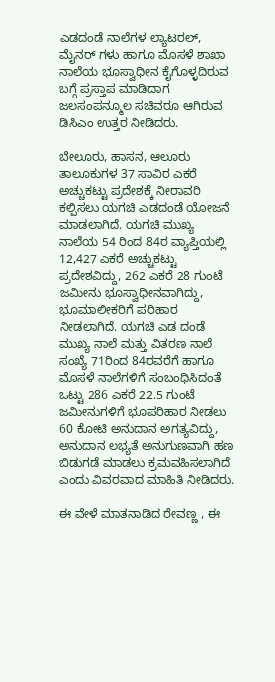ಎಡದಂಡೆ ನಾಲೆಗಳ ಲ್ಯಾಟರಲ್, ಮೈನರ್ ಗಳು ಹಾಗೂ ಮೊಸಳೆ ಶಾಖಾ ನಾಲೆಯ ಭೂಸ್ವಾಧೀನ ಕೈಗೊಳ್ಳದಿರುವ ಬಗ್ಗೆ ಪ್ರಸ್ತಾಪ ಮಾಡಿದಾಗ ಜಲಸಂಪನ್ಮೂಲ ಸಚಿವರೂ ಆಗಿರುವ ಡಿಸಿಎಂ ಉತ್ತರ ನೀಡಿದರು.

ಬೇಲೂರು, ಹಾಸನ, ಆಲೂರು ತಾಲೂಕುಗಳ 37 ಸಾವಿರ ಎಕರೆ ಅಚ್ಚುಕಟ್ಟು ಪ್ರದೇಶಕ್ಕೆ ನೀರಾವರಿ ಕಲ್ಪಿಸಲು ಯಗಚಿ ಎಡದಂಡೆ ಯೋಜನೆ ಮಾಡಲಾಗಿದೆ. ಯಗಚಿ ಮುಖ್ಯ ನಾಲೆಯ 54 ರಿಂದ 84ರ ವ್ಯಾಪ್ತಿಯಲ್ಲಿ 12,427 ಎಕರೆ ಅಚ್ಚುಕಟ್ಟು ಪ್ರದೇಶವಿದ್ದು, 262 ಎಕರೆ 28 ಗುಂಟೆ ಜಮೀನು ಭೂಸ್ವಾಧೀನವಾಗಿದ್ದು, ಭೂಮಾಲೀಕರಿಗೆ ಪರಿಹಾರ ನೀಡಲಾಗಿದೆ. ಯಗಚಿ ಎಡ ದಂಡೆ ಮುಖ್ಯ ನಾಲೆ ಮತ್ತು ವಿತರಣ ನಾಲೆ ಸಂಖ್ಯೆ 71ರಿಂದ 84ರವರೆಗೆ ಹಾಗೂ ಮೊಸಳೆ ನಾಲೆಗಳಿಗೆ ಸಂಬಂಧಿಸಿದಂತೆ ಒಟ್ಟು 286 ಎಕರೆ 22.5 ಗುಂಟೆ ಜಮೀನುಗಳಿಗೆ ಭೂಪರಿಹಾರ ನೀಡಲು 60 ಕೋಟಿ ಅನುದಾನ ಅಗತ್ಯವಿದ್ದು, ಅನುದಾನ ಲಭ್ಯತೆ ಅನುಗುಣವಾಗಿ ಹಣ ಬಿಡುಗಡೆ ಮಾಡಲು ಕ್ರಮವಹಿಸಲಾಗಿದೆ ಎಂದು ವಿವರವಾದ ಮಾಹಿತಿ ನೀಡಿದರು.

ಈ ವೇಳೆ ಮಾತನಾಡಿದ ರೇವಣ್ಣ , ಈ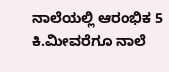ನಾಲೆಯಲ್ಲಿ ಆರಂಭಿಕ 5 ಕಿ.ಮೀವರೆಗೂ ನಾಲೆ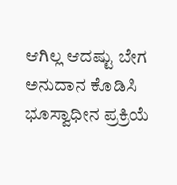ಆಗಿಲ್ಲ ಆದಷ್ಟು ಬೇಗ ಅನುದಾನ ಕೊಡಿಸಿ ಭೂಸ್ವಾಧೀನ ಪ್ರಕ್ರಿಯೆ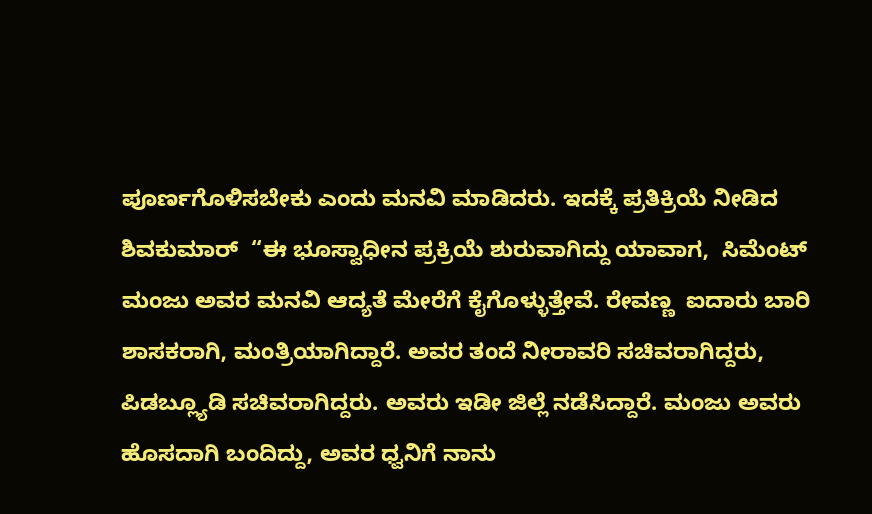ಪೂರ್ಣಗೊಳಿಸಬೇಕು ಎಂದು ಮನವಿ ಮಾಡಿದರು. ಇದಕ್ಕೆ ಪ್ರತಿಕ್ರಿಯೆ ನೀಡಿದ ಶಿವಕುಮಾರ್  “ಈ ಭೂಸ್ವಾಧೀನ ಪ್ರಕ್ರಿಯೆ ಶುರುವಾಗಿದ್ದು ಯಾವಾಗ,  ಸಿಮೆಂಟ್ ಮಂಜು ಅವರ ಮನವಿ ಆದ್ಯತೆ ಮೇರೆಗೆ ಕೈಗೊಳ್ಳುತ್ತೇವೆ. ರೇವಣ್ಣ  ಐದಾರು ಬಾರಿ ಶಾಸಕರಾಗಿ, ಮಂತ್ರಿಯಾಗಿದ್ದಾರೆ. ಅವರ ತಂದೆ ನೀರಾವರಿ ಸಚಿವರಾಗಿದ್ದರು, ಪಿಡಬ್ಲ್ಯೂಡಿ ಸಚಿವರಾಗಿದ್ದರು. ಅವರು ಇಡೀ ಜಿಲ್ಲೆ ನಡೆಸಿದ್ದಾರೆ. ಮಂಜು ಅವರು ಹೊಸದಾಗಿ ಬಂದಿದ್ದು, ಅವರ ಧ್ವನಿಗೆ ನಾನು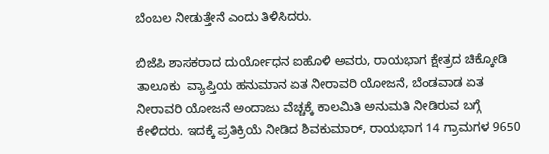ಬೆಂಬಲ ನೀಡುತ್ತೇನೆ ಎಂದು ತಿಳಿಸಿದರು.

ಬಿಜೆಪಿ ಶಾಸಕರಾದ ದುರ್ಯೋಧನ ಐಹೊಳಿ ಅವರು, ರಾಯಭಾಗ ಕ್ಷೇತ್ರದ ಚಿಕ್ಕೋಡಿ ತಾಲೂಕು  ವ್ಯಾಪ್ತಿಯ ಹನುಮಾನ ಏತ ನೀರಾವರಿ ಯೋಜನೆ, ಬೆಂಡವಾಡ ಏತ ನೀರಾವರಿ ಯೋಜನೆ ಅಂದಾಜು ವೆಚ್ಚಕ್ಕೆ ಕಾಲಮಿತಿ ಅನುಮತಿ ನೀಡಿರುವ ಬಗ್ಗೆ ಕೇಳಿದರು. ಇದಕ್ಕೆ ಪ್ರತಿಕ್ರಿಯೆ ನೀಡಿದ ಶಿವಕುಮಾರ್, ರಾಯಭಾಗ 14 ಗ್ರಾಮಗಳ 9650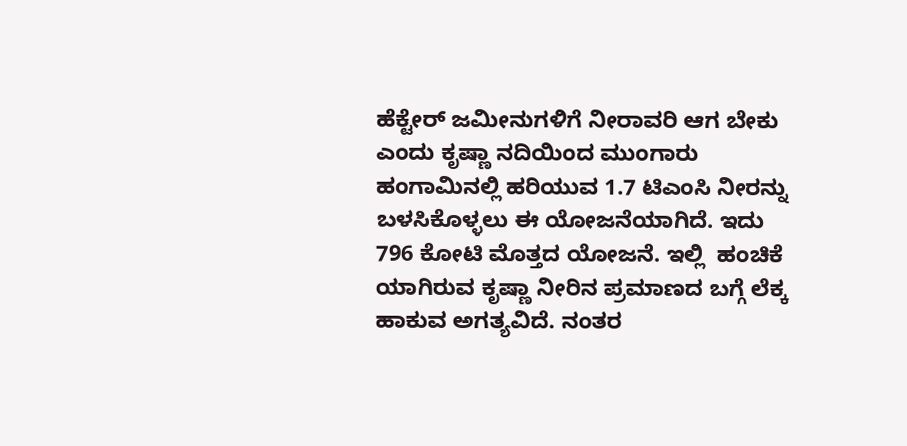ಹೆಕ್ಟೇರ್ ಜಮೀನುಗಳಿಗೆ ನೀರಾವರಿ ಆಗ ಬೇಕು ಎಂದು ಕೃಷ್ಣಾ ನದಿಯಿಂದ ಮುಂಗಾರು ಹಂಗಾಮಿನಲ್ಲಿ ಹರಿಯುವ 1.7 ಟಿಎಂಸಿ ನೀರನ್ನು ಬಳಸಿಕೊಳ್ಳಲು ಈ ಯೋಜನೆಯಾಗಿದೆ. ಇದು 796 ಕೋಟಿ ಮೊತ್ತದ ಯೋಜನೆ. ಇಲ್ಲಿ  ಹಂಚಿಕೆ ಯಾಗಿರುವ ಕೃಷ್ಣಾ ನೀರಿನ ಪ್ರಮಾಣದ ಬಗ್ಗೆ ಲೆಕ್ಕ ಹಾಕುವ ಅಗತ್ಯವಿದೆ. ನಂತರ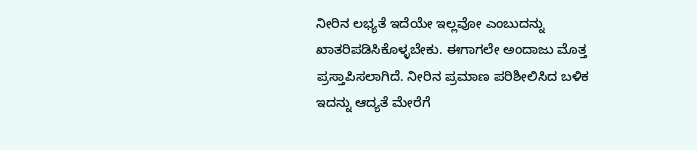ನೀರಿನ ಲಭ್ಯತೆ ಇದೆಯೇ ಇಲ್ಲವೋ ಎಂಬುದನ್ನು ಖಾತರಿಪಡಿಸಿಕೊಳ್ಳಬೇಕು. ಈಗಾಗಲೇ ಅಂದಾಜು ಮೊತ್ತ ಪ್ರಸ್ತಾಪಿಸಲಾಗಿದೆ. ನೀರಿನ ಪ್ರಮಾಣ ಪರಿಶೀಲಿಸಿದ ಬಳಿಕ ಇದನ್ನು ಆದ್ಯತೆ ಮೇರೆಗೆ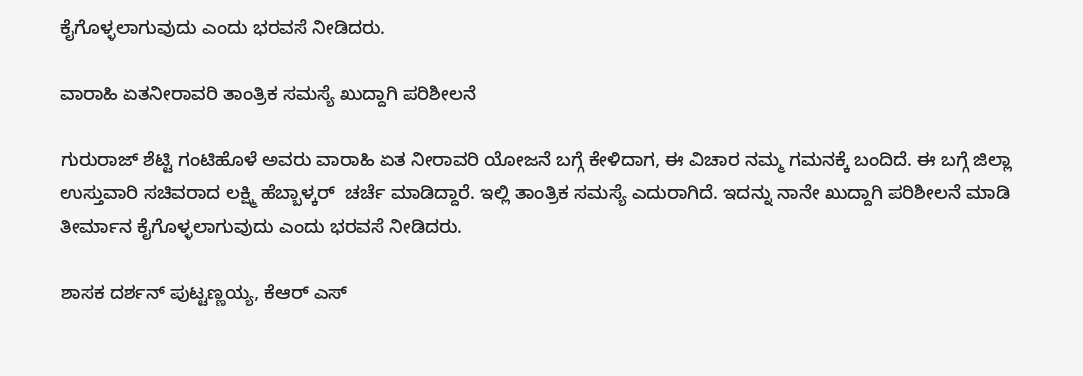ಕೈಗೊಳ್ಳಲಾಗುವುದು ಎಂದು ಭರವಸೆ ನೀಡಿದರು.

ವಾರಾಹಿ ಏತನೀರಾವರಿ ತಾಂತ್ರಿಕ ಸಮಸ್ಯೆ ಖುದ್ದಾಗಿ ಪರಿಶೀಲನೆ

ಗುರುರಾಜ್ ಶೆಟ್ಟಿ ಗಂಟಿಹೊಳೆ ಅವರು ವಾರಾಹಿ ಏತ ನೀರಾವರಿ ಯೋಜನೆ ಬಗ್ಗೆ ಕೇಳಿದಾಗ, ಈ ವಿಚಾರ ನಮ್ಮ ಗಮನಕ್ಕೆ ಬಂದಿದೆ. ಈ ಬಗ್ಗೆ ಜಿಲ್ಲಾ ಉಸ್ತುವಾರಿ ಸಚಿವರಾದ ಲಕ್ಷ್ಮಿ ಹೆಬ್ಬಾಳ್ಕರ್  ಚರ್ಚೆ ಮಾಡಿದ್ದಾರೆ. ಇಲ್ಲಿ ತಾಂತ್ರಿಕ ಸಮಸ್ಯೆ ಎದುರಾಗಿದೆ. ಇದನ್ನು ನಾನೇ ಖುದ್ದಾಗಿ ಪರಿಶೀಲನೆ ಮಾಡಿ ತೀರ್ಮಾನ ಕೈಗೊಳ್ಳಲಾಗುವುದು ಎಂದು ಭರವಸೆ ನೀಡಿದರು.

ಶಾಸಕ ದರ್ಶನ್ ಪುಟ್ಟಣ್ಣಯ್ಯ, ಕೆಆರ್ ಎಸ್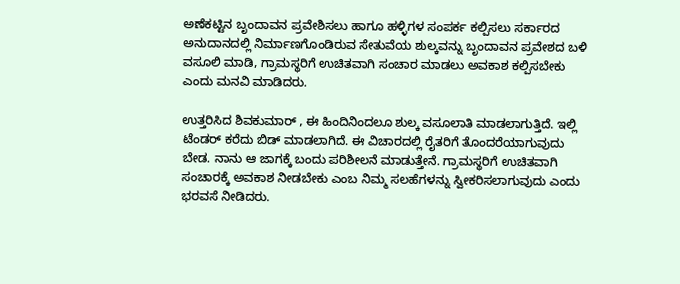ಅಣೆಕಟ್ಟಿನ ಬೃಂದಾವನ ಪ್ರವೇಶಿಸಲು ಹಾಗೂ ಹಳ್ಳಿಗಳ ಸಂಪರ್ಕ ಕಲ್ಪಿಸಲು ಸರ್ಕಾರದ ಅನುದಾನದಲ್ಲಿ ನಿರ್ಮಾಣಗೊಂಡಿರುವ ಸೇತುವೆಯ ಶುಲ್ಕವನ್ನು ಬೃಂದಾವನ ಪ್ರವೇಶದ ಬಳಿ ವಸೂಲಿ ಮಾಡಿ, ಗ್ರಾಮಸ್ಥರಿಗೆ ಉಚಿತವಾಗಿ ಸಂಚಾರ ಮಾಡಲು ಅವಕಾಶ ಕಲ್ಪಿಸಬೇಕು ಎಂದು ಮನವಿ ಮಾಡಿದರು.

ಉತ್ತರಿಸಿದ ಶಿವಕುಮಾರ್ , ಈ ಹಿಂದಿನಿಂದಲೂ ಶುಲ್ಕ ವಸೂಲಾತಿ ಮಾಡಲಾಗುತ್ತಿದೆ. ಇಲ್ಲಿ ಟೆಂಡರ್ ಕರೆದು ಬಿಡ್ ಮಾಡಲಾಗಿದೆ. ಈ ವಿಚಾರದಲ್ಲಿ ರೈತರಿಗೆ ತೊಂದರೆಯಾಗುವುದು ಬೇಡ. ನಾನು ಆ ಜಾಗಕ್ಕೆ ಬಂದು ಪರಿಶೀಲನೆ ಮಾಡುತ್ತೇನೆ. ಗ್ರಾಮಸ್ಥರಿಗೆ ಉಚಿತವಾಗಿ ಸಂಚಾರಕ್ಕೆ ಅವಕಾಶ ನೀಡಬೇಕು ಎಂಬ ನಿಮ್ಮ ಸಲಹೆಗಳನ್ನು ಸ್ವೀಕರಿಸಲಾಗುವುದು ಎಂದು ಭರವಸೆ ನೀಡಿದರು.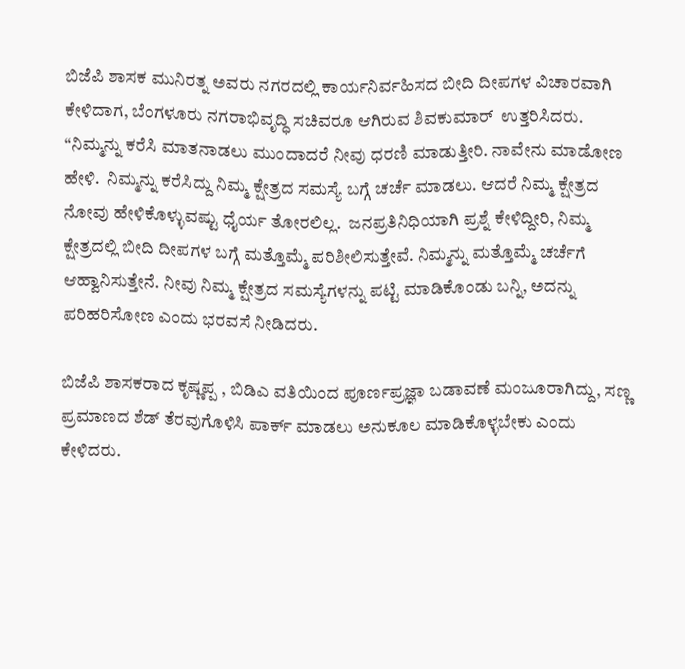ಬಿಜೆಪಿ ಶಾಸಕ ಮುನಿರತ್ನ ಅವರು ನಗರದಲ್ಲಿ ಕಾರ್ಯನಿರ್ವಹಿಸದ ಬೀದಿ ದೀಪಗಳ ವಿಚಾರವಾಗಿ ಕೇಳಿದಾಗ, ಬೆಂಗಳೂರು ನಗರಾಭಿವೃದ್ಧಿ ಸಚಿವರೂ ಆಗಿರುವ ಶಿವಕುಮಾರ್  ಉತ್ತರಿಸಿದರು.  “ನಿಮ್ಮನ್ನು ಕರೆಸಿ ಮಾತನಾಡಲು ಮುಂದಾದರೆ ನೀವು ಧರಣಿ ಮಾಡುತ್ತೀರಿ. ನಾವೇನು ಮಾಡೋಣ ಹೇಳಿ.  ನಿಮ್ಮನ್ನು ಕರೆಸಿದ್ದು ನಿಮ್ಮ ಕ್ಷೇತ್ರದ ಸಮಸ್ಯೆ ಬಗ್ಗೆ ಚರ್ಚೆ ಮಾಡಲು. ಆದರೆ ನಿಮ್ಮ ಕ್ಷೇತ್ರದ ನೋವು ಹೇಳಿಕೊಳ್ಳುವಷ್ಟು ಧೈರ್ಯ ತೋರಲಿಲ್ಲ.  ಜನಪ್ರತಿನಿಧಿಯಾಗಿ ಪ್ರಶ್ನೆ ಕೇಳಿದ್ದೀರಿ, ನಿಮ್ಮ ಕ್ಷೇತ್ರದಲ್ಲಿ ಬೀದಿ ದೀಪಗಳ ಬಗ್ಗೆ ಮತ್ತೊಮ್ಮೆ ಪರಿಶೀಲಿಸುತ್ತೇವೆ. ನಿಮ್ಮನ್ನು ಮತ್ತೊಮ್ಮೆ ಚರ್ಚೆಗೆ ಆಹ್ವಾನಿಸುತ್ತೇನೆ. ನೀವು ನಿಮ್ಮ ಕ್ಷೇತ್ರದ ಸಮಸ್ಯೆಗಳನ್ನು ಪಟ್ಟಿ ಮಾಡಿಕೊಂಡು ಬನ್ನಿ, ಅದನ್ನು ಪರಿಹರಿಸೋಣ ಎಂದು ಭರವಸೆ ನೀಡಿದರು.

ಬಿಜೆಪಿ ಶಾಸಕರಾದ ಕೃಷ್ಣಪ್ಪ , ಬಿಡಿಎ ವತಿಯಿಂದ ಪೂರ್ಣಪ್ರಜ್ಞಾ ಬಡಾವಣೆ ಮಂಜೂರಾಗಿದ್ದು, ಸಣ್ಣ ಪ್ರಮಾಣದ ಶೆಡ್ ತೆರವುಗೊಳಿಸಿ ಪಾರ್ಕ್ ಮಾಡಲು ಅನುಕೂಲ ಮಾಡಿಕೊಳ್ಳಬೇಕು ಎಂದು ಕೇಳಿದರು.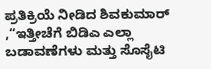ಪ್ರತಿಕ್ರಿಯೆ ನೀಡಿದ ಶಿವಕುಮಾರ್ ,“ಇತ್ತೀಚೆಗೆ ಬಿಡಿಎ ಎಲ್ಲಾ ಬಡಾವಣೆಗಳು ಮತ್ತು ಸೊಸೈಟಿ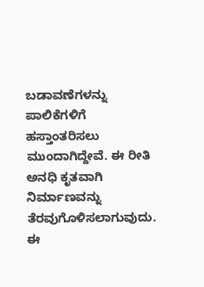ಬಡಾವಣೆಗಳನ್ನು ಪಾಲಿಕೆಗಳಿಗೆ ಹಸ್ತಾಂತರಿಸಲು ಮುಂದಾಗಿದ್ದೇವೆ. ಈ ರೀತಿ ಅನಧಿ ಕೃತವಾಗಿ ನಿರ್ಮಾಣವನ್ನು ತೆರವುಗೊಳಿಸಲಾಗುವುದು. ಈ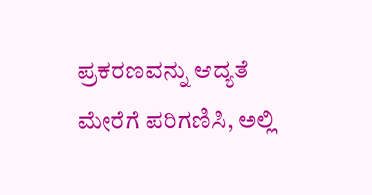ಪ್ರಕರಣವನ್ನು ಆದ್ಯತೆ ಮೇರೆಗೆ ಪರಿಗಣಿಸಿ, ಅಲ್ಲಿ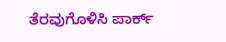ತೆರವುಗೊಳಿಸಿ ಪಾರ್ಕ್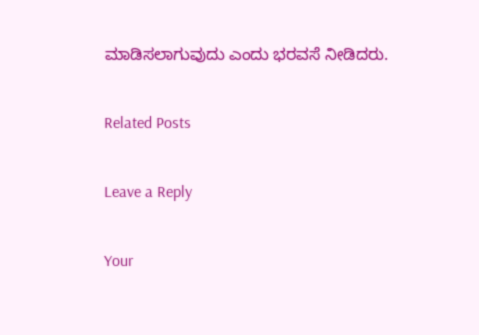ಮಾಡಿಸಲಾಗುವುದು ಎಂದು ಭರವಸೆ ನೀಡಿದರು.

Related Posts

Leave a Reply

Your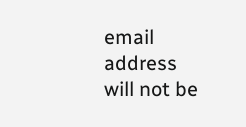email address will not be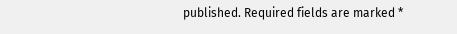published. Required fields are marked *